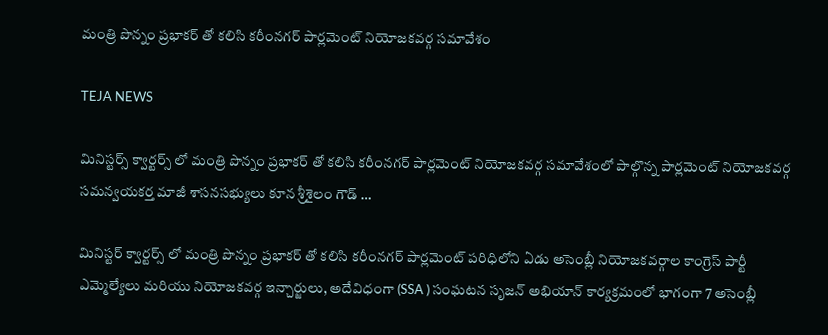మంత్రి పొన్నం ప్రభాకర్ తో కలిసి కరీంనగర్ పార్లమెంట్ నియోజకవర్గ సమావేశం

TEJA NEWS

మినిస్టర్స్ క్వార్టర్స్ లో మంత్రి పొన్నం ప్రభాకర్ తో కలిసి కరీంనగర్ పార్లమెంట్ నియోజకవర్గ సమావేశంలో పాల్గొన్న పార్లమెంట్ నియోజకవర్గ సమన్వయకర్త మాజీ శాసనసభ్యులు కూన శ్రీశైలం గౌడ్ …

మినిస్టర్ క్వార్టర్స్ లో మంత్రి పొన్నం ప్రభాకర్ తో కలిసి కరీంనగర్ పార్లమెంట్ పరిధిలోని ఏడు అసెంబ్లీ నియోజకవర్గాల కాంగ్రెస్ పార్టీ ఎమ్మెల్యేలు మరియు నియోజకవర్గ ఇన్చార్జులు, అదేవిధంగా (SSA ) సంఘటన సృజన్ అభియాన్ కార్యక్రమంలో భాగంగా 7 అసెంబ్లీ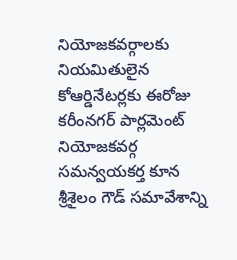నియోజకవర్గాలకు నియమితులైన కోఆర్డినేటర్లకు ఈరోజు కరీంనగర్ పార్లమెంట్ నియోజకవర్గ సమన్వయకర్త కూన శ్రీశైలం గౌడ్ సమావేశాన్ని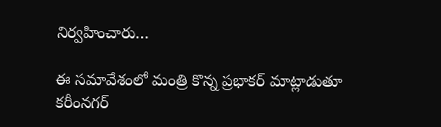నిర్వహించారు…

ఈ సమావేశంలో మంత్రి కొన్న ప్రభాకర్ మాట్లాడుతూ కరీంనగర్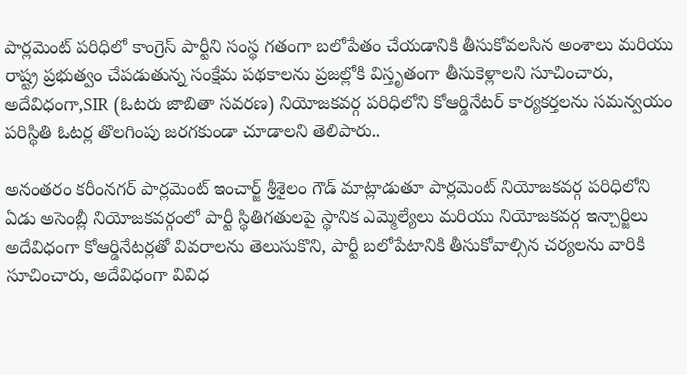పార్లమెంట్ పరిధిలో కాంగ్రెస్ పార్టీని సంస్థ గతంగా బలోపేతం చేయడానికి తీసుకోవలసిన అంశాలు మరియు రాష్ట్ర ప్రభుత్వం చేపడుతున్న సంక్షేమ పథకాలను ప్రజల్లోకి విస్తృతంగా తీసుకెళ్లాలని సూచించారు, అదేవిధంగా,SIR (ఓటరు జాబితా సవరణ) నియోజకవర్గ పరిధిలోని కోఆర్డినేటర్ కార్యకర్తలను సమన్వయం పరిస్థితి ఓటర్ల తొలగింపు జరగకుండా చూడాలని తెలిపారు..

అనంతరం కరీంనగర్ పార్లమెంట్ ఇంచార్జ్ శ్రీశైలం గౌడ్ మాట్లాడుతూ పార్లమెంట్ నియోజకవర్గ పరిధిలోని ఏడు అసెంబ్లీ నియోజకవర్గంలో పార్టీ స్థితిగతులపై స్థానిక ఎమ్మెల్యేలు మరియు నియోజకవర్గ ఇన్చార్జిలు అదేవిధంగా కోఆర్డినేటర్లతో వివరాలను తెలుసుకొని, పార్టీ బలోపేటానికి తీసుకోవాల్సిన చర్యలను వారికి సూచించారు, అదేవిధంగా వివిధ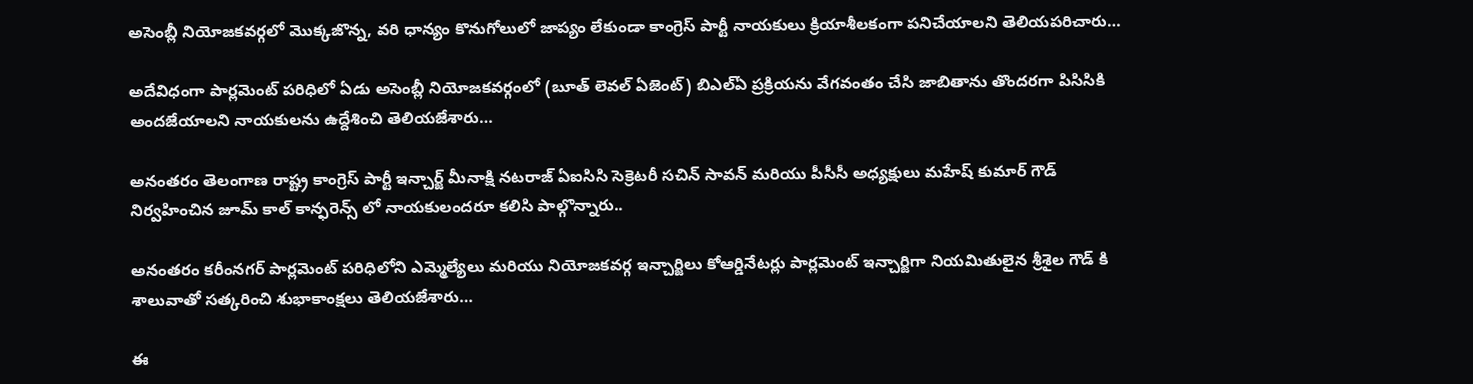అసెంబ్లీ నియోజకవర్గలో మొక్కజొన్న, వరి ధాన్యం కొనుగోలులో జాప్యం లేకుండా కాంగ్రెస్ పార్టీ నాయకులు క్రియాశీలకంగా పనిచేయాలని తెలియపరిచారు…

అదేవిధంగా పార్లమెంట్ పరిధిలో ఏడు అసెంబ్లీ నియోజకవర్గంలో (బూత్ లెవల్ ఏజెంట్) బిఎల్ఏ ప్రక్రియను వేగవంతం చేసి జాబితాను తొందరగా పిసిసికి అందజేయాలని నాయకులను ఉద్దేశించి తెలియజేశారు…

అనంతరం తెలంగాణ రాష్ట్ర కాంగ్రెస్ పార్టీ ఇన్చార్జ్ మీనాక్షి నటరాజ్ ఏఐసిసి సెక్రెటరీ సచిన్ సావన్ మరియు పీసీసీ అధ్యక్షులు మహేష్ కుమార్ గౌడ్ నిర్వహించిన జూమ్ కాల్ కాన్ఫరెన్స్ లో నాయకులందరూ కలిసి పాల్గొన్నారు..

అనంతరం కరీంనగర్ పార్లమెంట్ పరిధిలోని ఎమ్మెల్యేలు మరియు నియోజకవర్గ ఇన్చార్జిలు కోఆర్డినేటర్లు పార్లమెంట్ ఇన్చార్జిగా నియమితులైన శ్రీశైల గౌడ్ కి శాలువాతో సత్కరించి శుభాకాంక్షలు తెలియజేశారు…

ఈ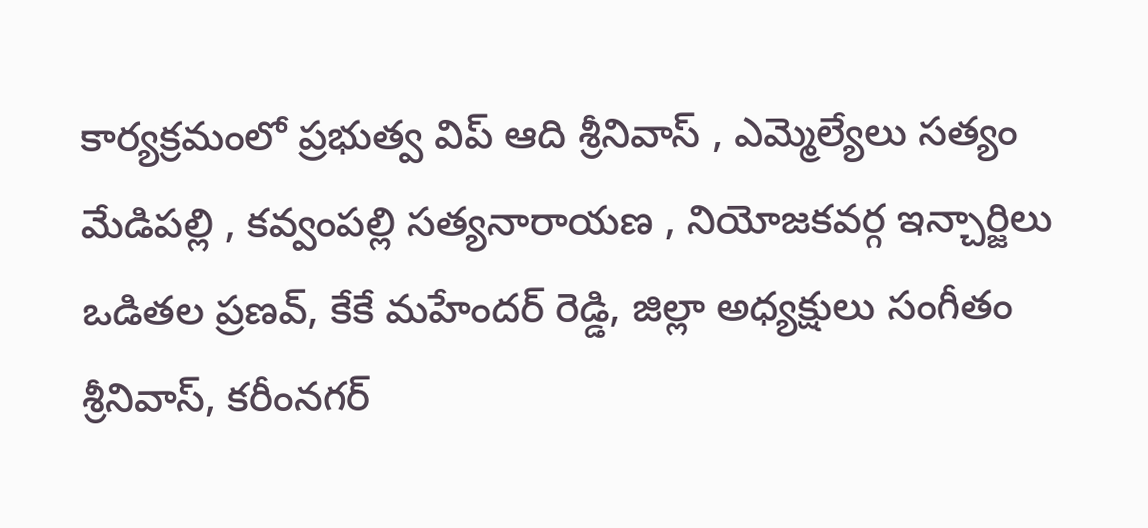కార్యక్రమంలో ప్రభుత్వ విప్ ఆది శ్రీనివాస్ , ఎమ్మెల్యేలు సత్యం మేడిపల్లి , కవ్వంపల్లి సత్యనారాయణ , నియోజకవర్గ ఇన్చార్జిలు ఒడితల ప్రణవ్, కేకే మహేందర్ రెడ్డి, జిల్లా అధ్యక్షులు సంగీతం శ్రీనివాస్, కరీంనగర్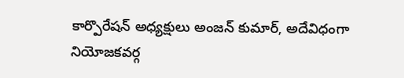కార్పొరేషన్ అధ్యక్షులు అంజన్ కుమార్, అదేవిధంగా నియోజకవర్గ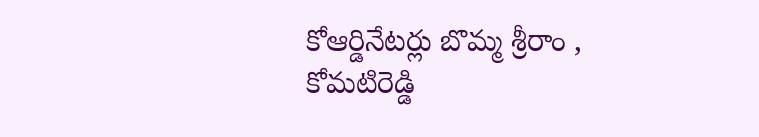కోఆర్డినేటర్లు బొమ్మ శ్రీరాం , కోమటిరెడ్డి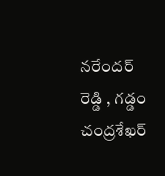నరేందర్ రెడ్డి , గడ్డం చంద్రశేఖర్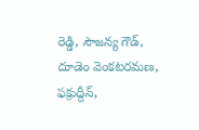రెడ్డి, సౌజన్య గౌడ్, దూడెం వెంకటరమణ, ఫక్రుద్దీన్,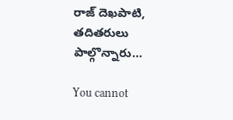రాజ్ దెఖపాటి, తదితరులు పాల్గొన్నారు…

You cannot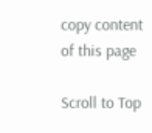copy content of this page

Scroll to Top